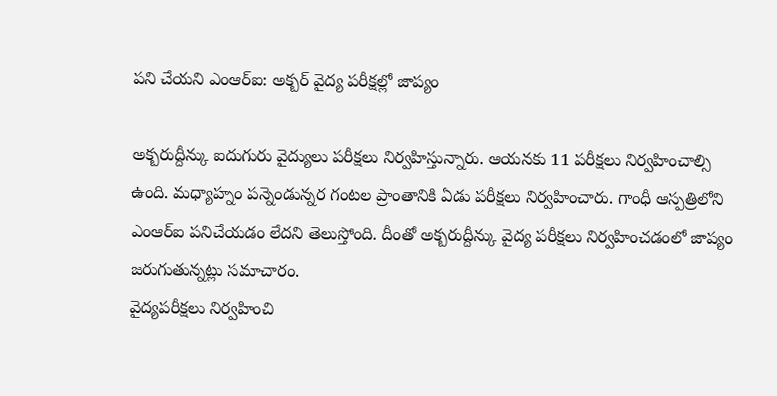పని చేయని ఎంఆర్ఐ: అక్బర్ వైద్య పరీక్షల్లో జాప్యం

అక్బరుద్దీన్కు ఐదుగురు వైద్యులు పరీక్షలు నిర్వహిస్తున్నారు. ఆయనకు 11 పరీక్షలు నిర్వహించాల్సి ఉంది. మధ్యాహ్నం పన్నెండున్నర గంటల ప్రాంతానికి ఏడు పరీక్షలు నిర్వహించారు. గాంధీ ఆస్పత్రిలోని ఎంఆర్ఐ పనిచేయడం లేదని తెలుస్తోంది. దీంతో అక్బరుద్దీన్కు వైద్య పరీక్షలు నిర్వహించడంలో జాప్యం జరుగుతున్నట్లు సమాచారం.
వైద్యపరీక్షలు నిర్వహించి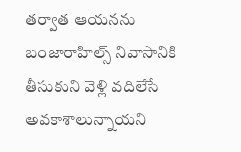తర్వాత ఆయనను బంజారాహిల్స్ నివాసానికి తీసుకుని వెళ్లి వదిలేసే అవకాశాలున్నాయని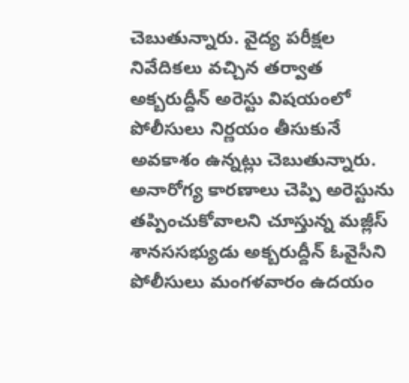చెబుతున్నారు. వైద్య పరీక్షల నివేదికలు వచ్చిన తర్వాత అక్బరుద్దీన్ అరెస్టు విషయంలో పోలీసులు నిర్ణయం తీసుకునే అవకాశం ఉన్నట్లు చెబుతున్నారు.
అనారోగ్య కారణాలు చెప్పి అరెస్టును తప్పించుకోవాలని చూస్తున్న మజ్లీస్ శానససభ్యుడు అక్బరుద్దీన్ ఓవైసీని పోలీసులు మంగళవారం ఉదయం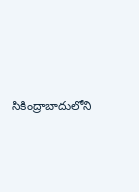సికింద్రాబాదులోని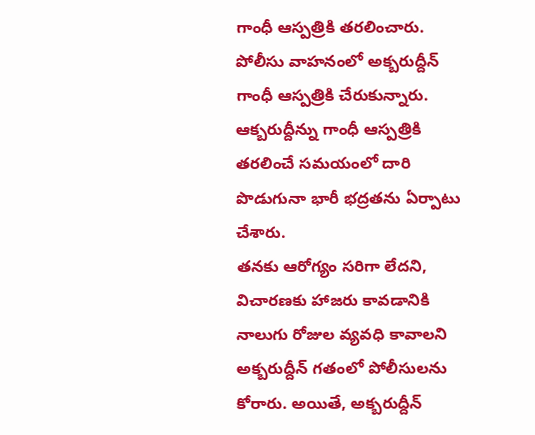గాంధీ ఆస్పత్రికి తరలించారు. పోలీసు వాహనంలో అక్బరుద్దీన్ గాంధీ ఆస్పత్రికి చేరుకున్నారు. ఆక్బరుద్దీన్ను గాంధీ ఆస్పత్రికి తరలించే సమయంలో దారి పొడుగునా భారీ భద్రతను ఏర్పాటు చేశారు.
తనకు ఆరోగ్యం సరిగా లేదని, విచారణకు హాజరు కావడానికి నాలుగు రోజుల వ్యవధి కావాలని అక్బరుద్దీన్ గతంలో పోలీసులను కోరారు. అయితే, అక్బరుద్దీన్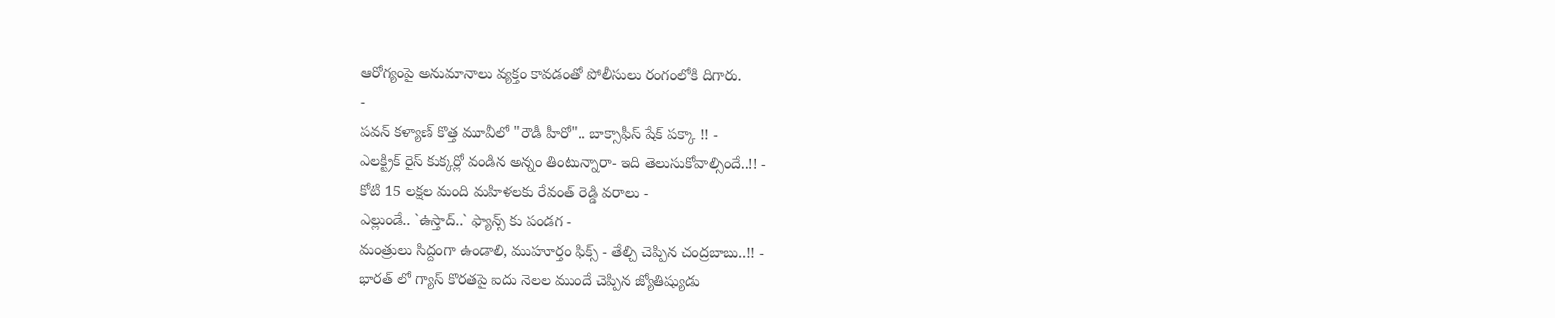ఆరోగ్యంపై అనుమానాలు వ్యక్తం కావడంతో పోలీసులు రంగంలోకి దిగారు.
-
పవన్ కళ్యాణ్ కొత్త మూవీలో "రౌడీ హీరో".. బాక్సాఫీస్ షేక్ పక్కా !! -
ఎలక్ట్రిక్ రైస్ కుక్కర్లో వండిన అన్నం తింటున్నారా- ఇది తెలుసుకోవాల్సిందే..!! -
కోటి 15 లక్షల మంది మహిళలకు రేవంత్ రెడ్డి వరాలు -
ఎల్లుండే.. `ఉస్తాద్..` ఫ్యాన్స్ కు పండగ -
మంత్రులు సిద్దంగా ఉండాలి, ముహూర్తం ఫిక్స్ - తేల్చి చెప్పిన చంద్రబాబు..!! -
భారత్ లో గ్యాస్ కొరతపై ఐదు నెలల ముందే చెప్పిన జ్యోతిష్యుడు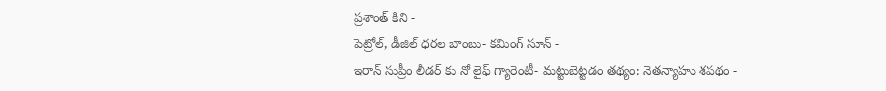ప్రశాంత్ కిని -
పెట్రోల్, డీజిల్ ధరల బాంబు- కమింగ్ సూన్ -
ఇరాన్ సుప్రీం లీడర్ కు నో లైఫ్ గ్యారెంటీ- మట్టుబెట్టడం తథ్యం: నెతన్యాహు శపథం -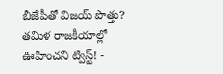బీజేపీతో విజయ్ పొత్తు? తమిళ రాజకీయాల్లో ఊహించని ట్విస్ట్! -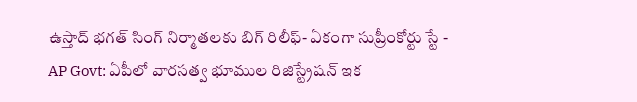ఉస్తాద్ భగత్ సింగ్ నిర్మాతలకు బిగ్ రిలీఫ్- ఏకంగా సుప్రీంకోర్టు స్టే -
AP Govt: ఏపీలో వారసత్వ భూముల రిజిస్ట్రేషన్ ఇక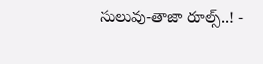సులువు-తాజా రూల్స్..! -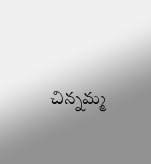చిన్నమ్మ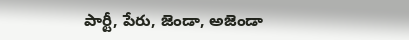పార్టీ, పేరు, జెండా, అజెండా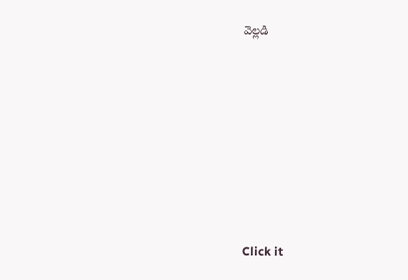వెల్లడి












Click it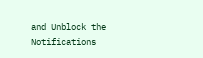and Unblock the Notifications